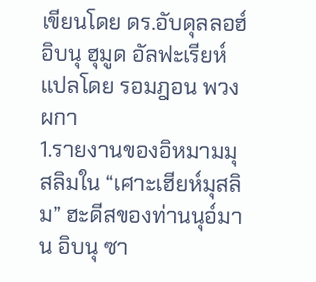เขียนโดย ดร.อับดุลลอฮ์ อิบนุ ฮุมูด อัลฟะเรียห์
แปลโดย รอมฎอน พวงผกา
1.รายงานของอิหมามมุสลิมใน “เศาะเฮียห์มุสลิม” ฮะดีสของท่านนุอ์มาน อิบนุ ซา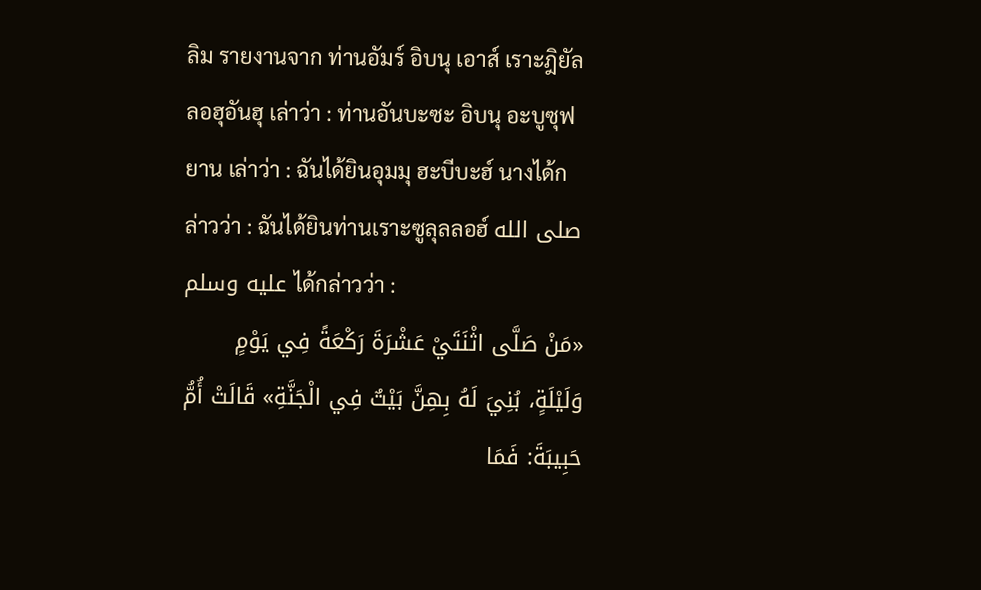ลิม รายงานจาก ท่านอัมร์ อิบนุ เอาส์ เราะฎิยัลลอฮุอันฮุ เล่าว่า : ท่านอันบะซะ อิบนุ อะบูซุฟยาน เล่าว่า : ฉันได้ยินอุมมุ ฮะบีบะฮ์ นางได้กล่าวว่า : ฉันได้ยินท่านเราะซูลุลลอฮ์ صلى الله عليه وسلم ได้กล่าวว่า :
«مَنْ صَلَّى اثْنَتَيْ عَشْرَةَ رَكْعَةً فِي يَوْمٍ وَلَيْلَةٍ، بُنِيَ لَهُ بِهِنَّ بَيْتٌ فِي الْجَنَّةِ» قَالَتْ أُمُّ حَبِيبَةَ: فَمَا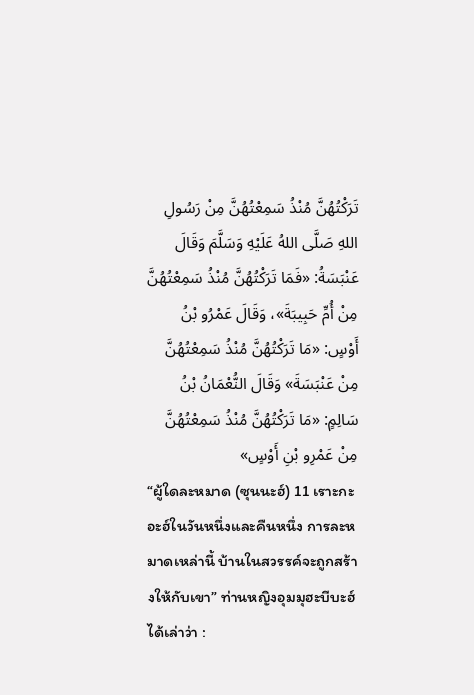تَرَكْتُهُنَّ مُنْذُ سَمِعْتُهُنَّ مِنْ رَسُولِ اللهِ صَلَّى اللهُ عَلَيْهِ وَسَلَّمَ وَقَالَ عَنْبَسَةُ: «فَمَا تَرَكْتُهُنَّ مُنْذُ سَمِعْتُهُنَّ مِنْ أُمِّ حَبِيبَةَ»، وَقَالَ عَمْرُو بْنُ أَوْسٍ: «مَا تَرَكْتُهُنَّ مُنْذُ سَمِعْتُهُنَّ مِنْ عَنْبَسَةَ» وَقَالَ النُّعْمَانُ بْنُ سَالِمٍ: «مَا تَرَكْتُهُنَّ مُنْذُ سَمِعْتُهُنَّ مِنْ عَمْرِو بْنِ أَوْسٍ»
“ผู้ใดละหมาด (ซุนนะฮ์) 11 เราะกะอะฮ์ในวันหนึ่งและคืนหนึ่ง การละหมาดเหล่านี้ บ้านในสวรรค์จะถูกสร้างให้กับเขา” ท่านหญิงอุมมุฮะบีบะฮ์ ได้เล่าว่า :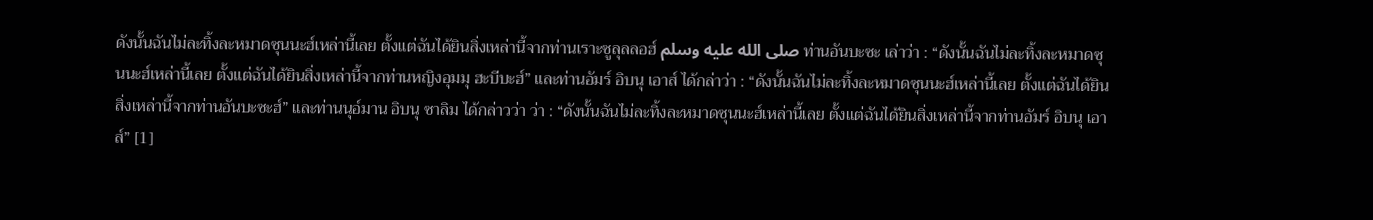ดังนั้นฉันไม่ละทิ้งละหมาดซุนนะฮ์เหล่านี้เลย ตั้งแต่ฉันได้ยินสิ่งเหล่านี้จากท่านเราะซูลุลลอฮ์ صلى الله عليه وسلم ท่านอันบะซะ เล่าว่า : “ดังนั้นฉันไม่ละทิ้งละหมาดซุนนะฮ์เหล่านี้เลย ตั้งแต่ฉันได้ยินสิ่งเหล่านี้จากท่านหญิงอุมมุ ฮะบีบะฮ์” และท่านอัมร์ อิบนุ เอาส์ ได้กล่าว่า : “ดังนั้นฉันไม่ละทิ้งละหมาดซุนนะฮ์เหล่านี้เลย ตั้งแต่ฉันได้ยินสิ่งเหล่านี้จากท่านอันบะซะฮ์” และท่านนุอ์มาน อิบนุ ซาลิม ได้กล่าวว่า ว่า : “ดังนั้นฉันไม่ละทิ้งละหมาดซุนนะฮ์เหล่านี้เลย ตั้งแต่ฉันได้ยินสิ่งเหล่านี้จากท่านอัมร์ อิบนุ เอาส์” [1]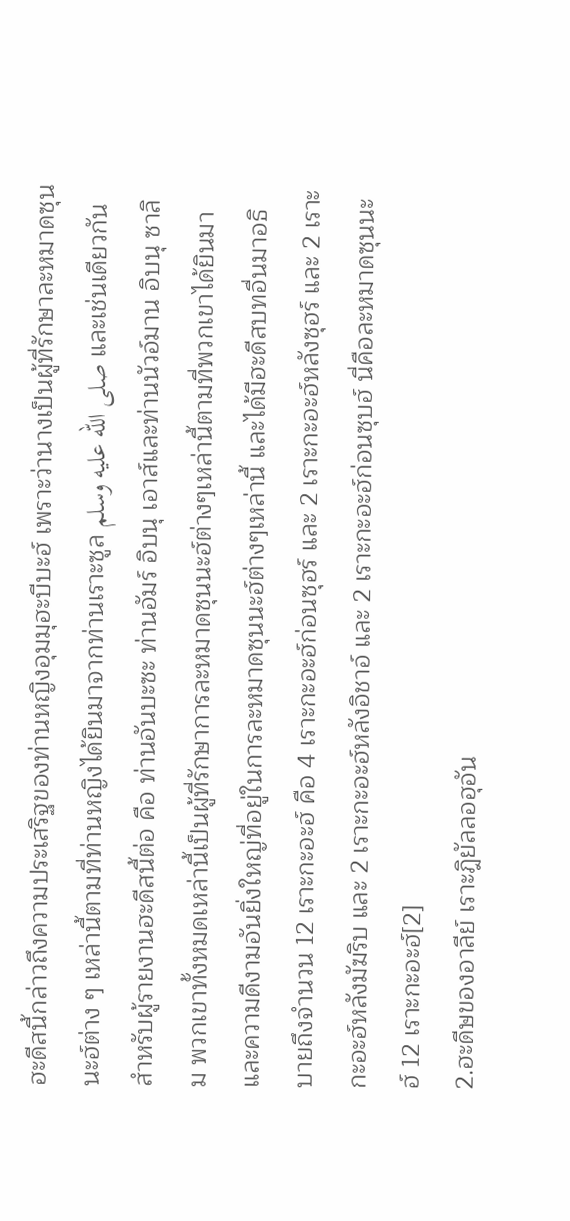ฮะดีสนี้กล่าวถึงความประเสริฐของท่านหญิงอุมมุฮะบีบะฮ์ เพราะว่านางเป็นผู้ที่รักษาละหมาดซุนนะฮ์ต่าง ๆ เหล่านี้ตามที่ท่านหญิงได้ยินมาจากท่านเราะซูล صلى الله عليه وسلم และเช่นเดียวกันสำหรับผู้รายงานฮะดีสนี้ต่อ คือ ท่านอันบะซะ ท่านอัมร์ อิบนุ เอาส์และท่านนัวอ์มาน อิบนุ ซาลิม พวกเขาทั้งหมดเหล่านี้เป็นผู้ที่รักษาการละหมาดซุนนะฮ์ต่างๆเหล่านี้ตามที่พวกเขาได้ยินมา และความดีงามอันยิ่งใหญ่ที่อยู่ในการละหมาดซุนนะฮ์ต่างๆเหล่านี้ และได้มีฮะดีสบทอื่นมาอธิบายถึงจำนวน 12 เราะกะอะฮ์ คือ 4 เราะกะอะฮ์ก่อนซุฮร์ และ 2 เราะกะอะฮ์หลังซุฮร์ และ 2 เราะกะอะฮ์หลังมัฆริบ และ 2 เราะกะอะฮ์หลังอิชาอ์ และ 2 เราะกะอะฮ์ก่อนซุบฮ์ นี่คือละหมาดซุนนะฮ์ 12 เราะกะอะฮ์[2]
2.ฮะดีษของอาลีย์ เราะฎิยัลลอฮุอัน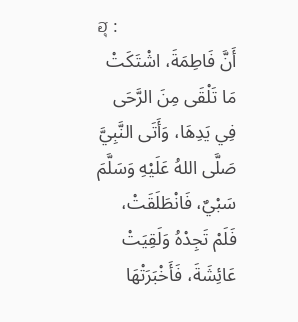ฮุ :
أَنَّ فَاطِمَةَ، اشْتَكَتْ مَا تَلْقَى مِنَ الرَّحَى فِي يَدِهَا، وَأَتَى النَّبِيَّ صَلَّى اللهُ عَلَيْهِ وَسَلَّمَ سَبْيٌ، فَانْطَلَقَتْ، فَلَمْ تَجِدْهُ وَلَقِيَتْ عَائِشَةَ، فَأَخْبَرَتْهَا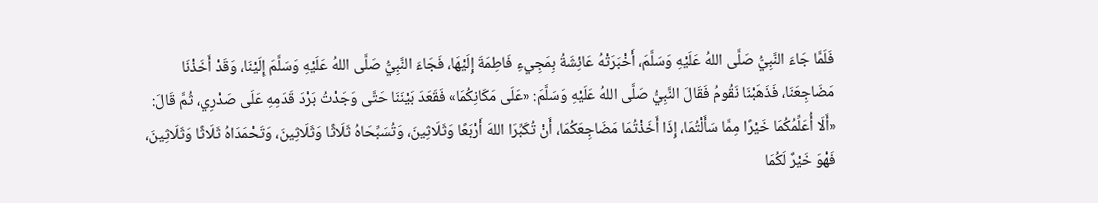فَلَمَّا جَاءَ النَّبِيُّ صَلَّى اللهُ عَلَيْهِ وَسَلَّمَ، أَخْبَرَتْهُ عَائِشَةُ بِمَجِيءِ فَاطِمَةَ إِلَيْهَا، فَجَاءَ النَّبِيُّ صَلَّى اللهُ عَلَيْهِ وَسَلَّمَ إِلَيْنَا، وَقَدْ أَخَذْنَا مَضَاجِعَنَا، فَذَهَبْنَا نَقُومُ فَقَالَ النَّبِيُّ صَلَّى اللهُ عَلَيْهِ وَسَلَّمَ: «عَلَى مَكَانِكُمَا» فَقَعَدَ بَيْنَنَا حَتَّى وَجَدْتُ بَرْدَ قَدَمِهِ عَلَى صَدْرِي، ثُمَّ قَالَ: «أَلَا أُعَلِّمُكُمَا خَيْرًا مِمَّا سَأَلْتُمَا، إِذَا أَخَذْتُمَا مَضَاجِعَكُمَا، أَنْ تُكَبِّرَا اللهَ أَرْبَعًا وَثَلَاثِينَ، وَتُسَبِّحَاهُ ثَلَاثًا وَثَلَاثِينَ، وَتَحْمَدَاهُ ثَلَاثًا وَثَلَاثِينَ، فَهْوَ خَيْرٌ لَكُمَا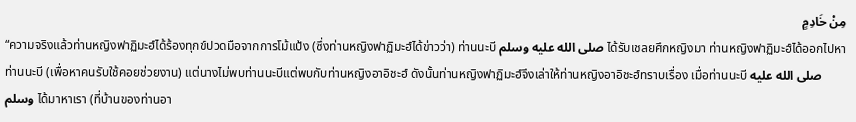مِنْ خَادِمٍ
“ความจริงแล้วท่านหญิงฟาฏิมะฮ์ได้ร้องทุกข์ปวดมือจากการโม้แป้ง (ซึ่งท่านหญิงฟาฏิมะฮ์ได้ข่าวว่า) ท่านนะบี صلى الله عليه وسلم ได้รับเชลยศึกหญิงมา ท่านหญิงฟาฏิมะฮ์ได้ออกไปหาท่านนะบี (เพื่อหาคนรับใช้คอยช่วยงาน) แต่นางไม่พบท่านนะบีแต่พบกับท่านหญิงอาอิชะฮ์ ดังนั้นท่านหญิงฟาฏิมะฮ์จึงเล่าให้ท่านหญิงอาอิชะฮ์ทราบเรื่อง เมื่อท่านนะบี صلى الله عليه وسلم ได้มาหาเรา (ที่บ้านของท่านอา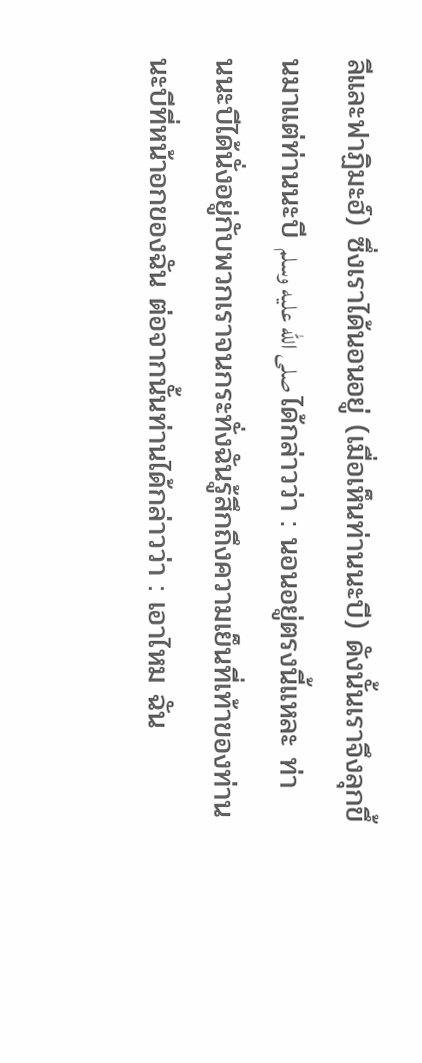ลีและฟาฏิมะฮ์) ซึ่งเราได้นอนอยู่ (เมื่อเห็นท่านนะบี) ดังนั้นเราจึงลุกขึ้นมาแต่ท่านนะบี صلى الله عليه وسلم ได้กล่าวว่า : นอนอยู่ตรงนี้แหละ ท่านนะบีได้นั่งอยู่กับพวกเราจนกระทั่งฉันรู้สึกถึงความเย็นที่เท้าของท่านนะบีที่หน้าอกของฉัน ต่อจากนั้นท่านได้กล่าวว่า : เอาไหม ฉัน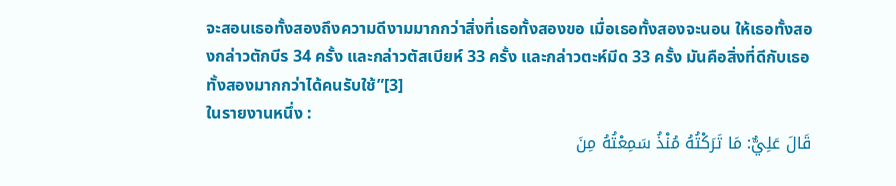จะสอนเธอทั้งสองถึงความดีงามมากกว่าสิ่งที่เธอทั้งสองขอ เมื่อเธอทั้งสองจะนอน ให้เธอทั้งสองกล่าวตักบีร 34 ครั้ง และกล่าวตัสเบียห์ 33 ครั้ง และกล่าวตะห์มีด 33 ครั้ง มันคือสิ่งที่ดีกับเธอทั้งสองมากกว่าได้คนรับใช้”[3]
ในรายงานหนึ่ง :
قَالَ عَلِيٌّ: مَا تَرَكْتُهُ مُنْذُ سَمِعْتُهُ مِنَ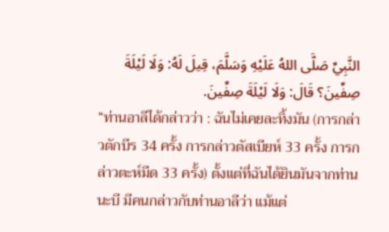النَّبِيِّ صَلَّى اللهُ عَلَيْهِ وَسَلَّمَ، قِيلَ لَهُ: وَلَا لَيْلَةَ صِفِّينَ؟ قَالَ: وَلَا لَيْلَةَ صِفِّينَ.
“ท่านอาลีได้กล่าวว่า : ฉันไม่เคยละทิ้งมัน (การกล่าวตักบีร 34 ครั้ง การกล่าวตัสเบียห์ 33 ครั้ง การกล่าวตะห์มีด 33 ครั้ง) ตั้งแต่ที่ฉันได้ยินมันจากท่านนะบี มีคนกล่าวกับท่านอาลีว่า แม้แต่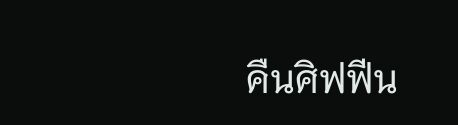คืนศิฟฟีน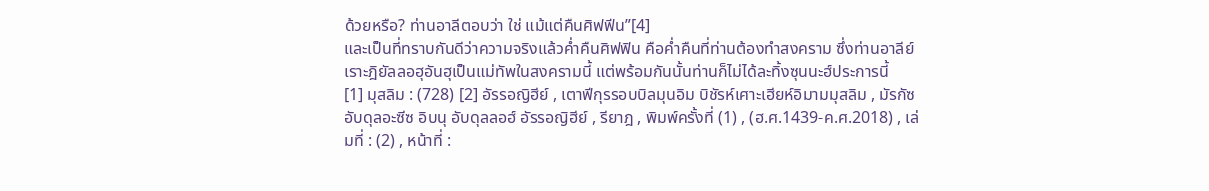ด้วยหรือ? ท่านอาลีตอบว่า ใช่ แม้แต่คืนศิฟฟีน”[4]
และเป็นที่ทราบกันดีว่าความจริงแล้วค่ำคืนศิฟฟิน คือค่ำคืนที่ท่านต้องทำสงคราม ซึ่งท่านอาลีย์ เราะฎิยัลลอฮุอันฮุเป็นแม่ทัพในสงครามนี้ แต่พร้อมกันนั้นท่านก็ไม่ได้ละทิ้งซุนนะฮ์ประการนี้
[1] มุสลิม : (728) [2] อัรรอญิฮีย์ , เตาฟีกุรรอบบิลมุนอิม บิชัรห์เศาะเฮียห์อิมามมุสลิม , มัรกัซอับดุลอะซีซ อิบนุ อับดุลลอฮ์ อัรรอญิฮีย์ , รียาฎ , พิมพ์ครั้งที่ (1) , (ฮ.ศ.1439-ค.ศ.2018) , เล่มที่ : (2) , หน้าที่ :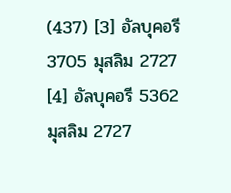(437) [3] อัลบุคอรี 3705 มุสลิม 2727 [4] อัลบุคอรี 5362 มุสลิม 2727